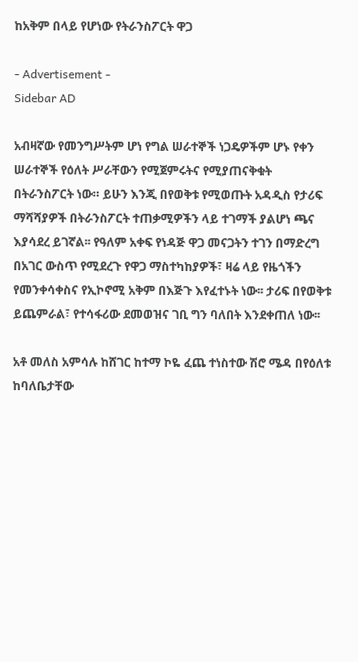ከአቅም በላይ የሆነው የትራንስፖርት ዋጋ

- Advertisement -
Sidebar AD

አብዛኛው የመንግሥትም ሆነ የግል ሠራተኞች ነጋዴዎችም ሆኑ የቀን ሠራተኞች የዕለት ሥራቸውን የሚጀምሩትና የሚያጠናቅቁት በትራንስፖርት ነው። ይሁን እንጂ በየወቅቱ የሚወጡት አዳዲስ የታሪፍ ማሻሻያዎች በትራንስፖርት ተጠቃሚዎችን ላይ ተገማች ያልሆነ ጫና እያሳደረ ይገኛል፡፡ የዓለም አቀፍ የነዳጅ ዋጋ መናጋትን ተገን በማድረግ በአገር ውስጥ የሚደረጉ የዋጋ ማስተካከያዎች፣ ዛሬ ላይ የዜጎችን የመንቀሳቀስና የኢኮኖሚ አቅም በእጅጉ እየፈተኑት ነው፡፡ ታሪፍ በየወቅቱ ይጨምራል፣ የተሳፋሪው ደመወዝና ገቢ ግን ባለበት እንደቀጠለ ነው፡፡

አቶ መለስ አምሳሉ ከሸገር ከተማ ኮዬ ፈጨ ተነስተው ሽሮ ሜዳ በየዕለቱ ከባለቤታቸው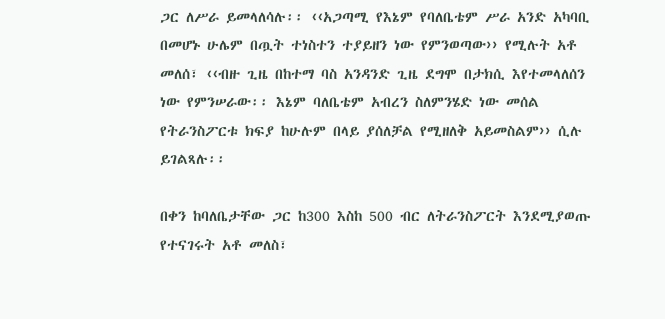ጋር ለሥራ ይመላለሳሉ፡፡ ‹‹አጋጣሚ የእኔም የባለቤቴም ሥራ አንድ አካባቢ በመሆኑ ሁሌም በጧት ተነስተን ተያይዘን ነው የምንወጣው›› የሚሉት አቶ መለሰ፣ ‹‹ብዙ ጊዜ በከተማ ባስ አንዳንድ ጊዜ ደግሞ በታክሲ እየተመላለሰን ነው የምንሠራው፡፡ እኔም ባለቤቴም አብረን ስለምንሄድ ነው መሰል የትራንስፖርቱ ክፍያ ከሁሉም በላይ ያሰለቻል የሚዘለቅ አይመስልም›› ሲሉ ይገልጻሉ፡፡

በቀን ከባለቤታቸው ጋር ከ300 እስከ 500 ብር ለትራንስፖርት እንደሚያወጡ የተናገሩት አቶ መለስ፣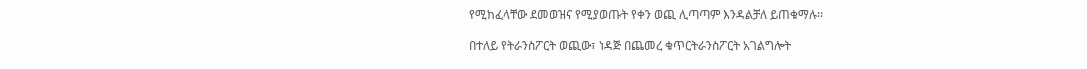የሚከፈላቸው ደመወዝና የሚያወጡት የቀን ወጪ ሊጣጣም እንዳልቻለ ይጠቁማሉ፡፡

በተለይ የትራንስፖርት ወጪው፣ ነዳጅ በጨመረ ቁጥርትራንስፖርት አገልግሎት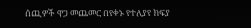ሰጪዎች ዋጋ መጨመር በየቀኑ የተለያየ ክፍያ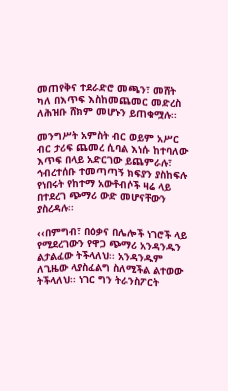መጠየቅና ተደራድሮ መጫን፣ መሸት ካለ በእጥፍ እስከመጨመር መድረስ ለሕዝቡ ሸክም መሆኑን ይጠቁሟሉ፡፡

መንግሥት አምስት ብር ወይም አሥር ብር ታሪፍ ጨመረ ሲባል እነሱ ከተባለው እጥፍ በላይ አድርገው ይጨምራሉ፣ ኅብረተሰቡ ተመጣጣኝ ክፍያን ያስከፍሉ የነበሩት የከተማ አውቶብሶች ዛሬ ላይ በተደረገ ጭማሪ ውድ መሆናቸውን ያስረዳሉ፡፡

‹‹በምግብ፣ በዕቃና በሌሎች ነገሮች ላይ የሚደረገውን የዋጋ ጭማሪ አንዳንዱን ልታልፈው ትችላለህ፡፡ አንዳንዱም ለጊዜው ላያስፈልግ ስለሚችል ልተወው ትችላለህ፡፡ ነገር ግን ትራንስፖርት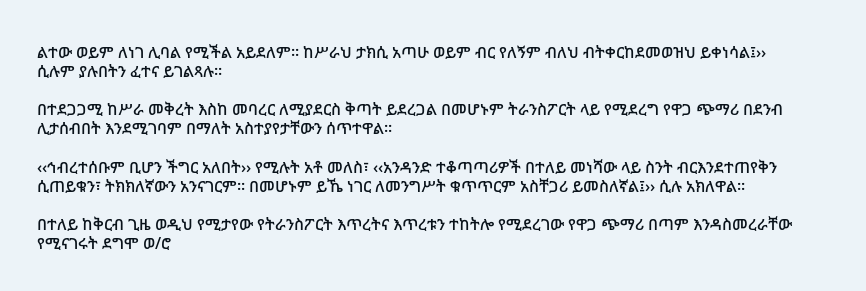ልተው ወይም ለነገ ሊባል የሚችል አይደለም፡፡ ከሥራህ ታክሲ አጣሁ ወይም ብር የለኝም ብለህ ብትቀርከደመወዝህ ይቀነሳል፤›› ሲሉም ያሉበትን ፈተና ይገልጻሉ፡፡

በተደጋጋሚ ከሥራ መቅረት እስከ መባረር ለሚያደርስ ቅጣት ይደረጋል በመሆኑም ትራንስፖርት ላይ የሚደረግ የዋጋ ጭማሪ በደንብ ሊታሰብበት እንደሚገባም በማለት አስተያየታቸውን ሰጥተዋል፡፡

‹‹ኅብረተሰቡም ቢሆን ችግር አለበት›› የሚሉት አቶ መለስ፣ ‹‹አንዳንድ ተቆጣጣሪዎች በተለይ መነሻው ላይ ስንት ብርእንደተጠየቅን ሲጠይቁን፣ ትክክለኛውን አንናገርም፡፡ በመሆኑም ይኼ ነገር ለመንግሥት ቁጥጥርም አስቸጋሪ ይመስለኛል፤›› ሲሉ አክለዋል፡፡

በተለይ ከቅርብ ጊዜ ወዲህ የሚታየው የትራንስፖርት እጥረትና እጥረቱን ተከትሎ የሚደረገው የዋጋ ጭማሪ በጣም እንዳስመረራቸው የሚናገሩት ደግሞ ወ/ሮ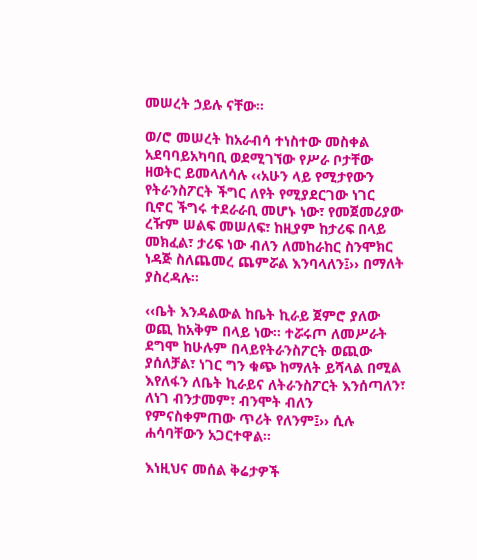መሠረት ኃይሉ ናቸው፡፡

ወ/ሮ መሠረት ከአራብሳ ተነስተው መስቀል አደባባይአካባቢ ወደሚገኘው የሥራ ቦታቸው ዘወትር ይመላለሳሉ ‹‹አሁን ላይ የሚታየውን የትራንስፖርት ችግር ለየት የሚያደርገው ነገር ቢኖር ችግሩ ተደራራቢ መሆኑ ነው፣ የመጀመሪያው ረዥም ሠልፍ መሠለፍ፣ ከዚያም ከታሪፍ በላይ መክፈል፣ ታሪፍ ነው ብለን ለመከራከር ስንሞክር ነዳጅ ስለጨመረ ጨምሯል እንባላለን፤›› በማለት ያስረዳሉ፡፡

‹‹ቤት እንዳልውል ከቤት ኪራይ ጀምሮ ያለው ወጪ ከአቅም በላይ ነው፡፡ ተሯሩጦ ለመሥራት ደግሞ ከሁሉም በላይየትራንስፖርት ወጪው ያሰለቻል፣ ነገር ግን ቁጭ ከማለት ይሻላል በሚል እየለፋን ለቤት ኪራይና ለትራንስፖርት እንሰጣለን፣ ለነገ ብንታመም፣ ብንሞት ብለን የምናስቀምጠው ጥሪት የለንም፤›› ሲሉ ሐሳባቸውን አጋርተዋል፡፡

እነዚህና መሰል ቅሬታዎች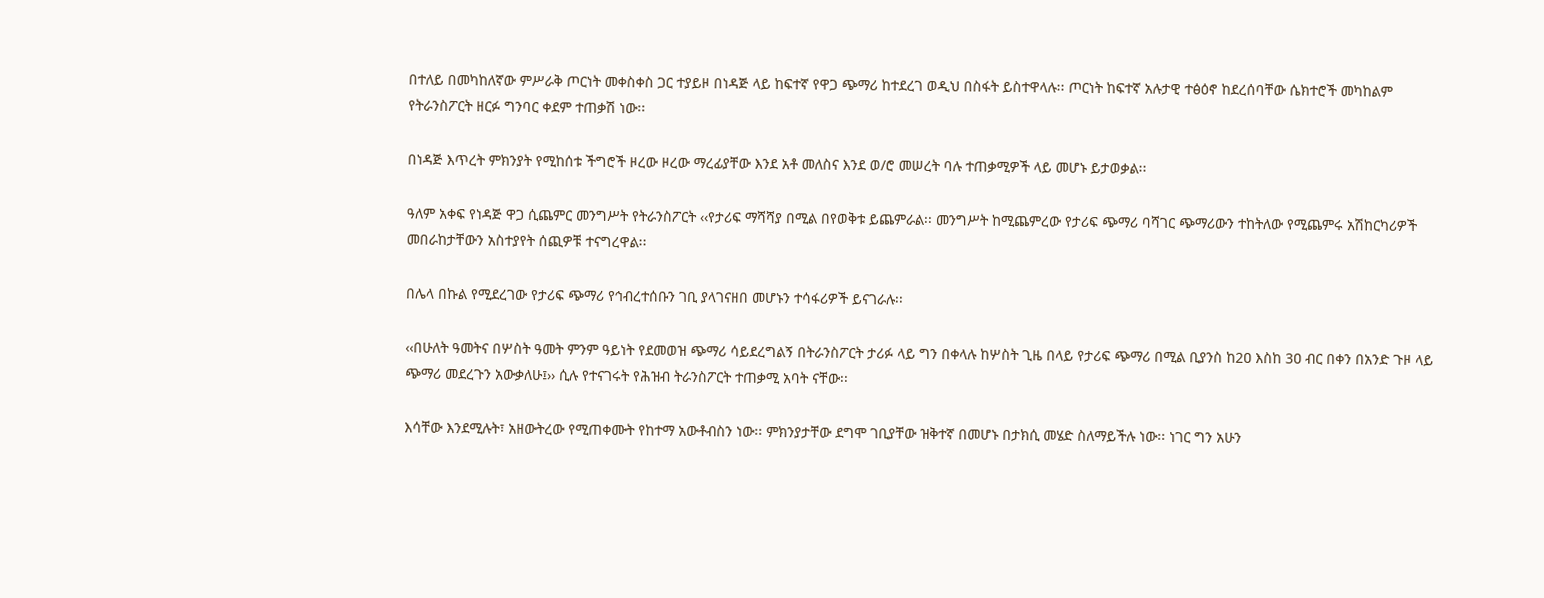በተለይ በመካከለኛው ምሥራቅ ጦርነት መቀስቀስ ጋር ተያይዞ በነዳጅ ላይ ከፍተኛ የዋጋ ጭማሪ ከተደረገ ወዲህ በስፋት ይስተዋላሉ፡፡ ጦርነት ከፍተኛ አሉታዊ ተፅዕኖ ከደረሰባቸው ሴክተሮች መካከልም የትራንስፖርት ዘርፉ ግንባር ቀደም ተጠቃሽ ነው፡፡

በነዳጅ እጥረት ምክንያት የሚከሰቱ ችግሮች ዞረው ዞረው ማረፊያቸው እንደ አቶ መለስና እንደ ወ/ሮ መሠረት ባሉ ተጠቃሚዎች ላይ መሆኑ ይታወቃል፡፡

ዓለም አቀፍ የነዳጅ ዋጋ ሲጨምር መንግሥት የትራንስፖርት ‹‹የታሪፍ ማሻሻያ በሚል በየወቅቱ ይጨምራል፡፡ መንግሥት ከሚጨምረው የታሪፍ ጭማሪ ባሻገር ጭማሪውን ተከትለው የሚጨምሩ አሽከርካሪዎች መበራከታቸውን አስተያየት ሰጪዎቹ ተናግረዋል፡፡

በሌላ በኩል የሚደረገው የታሪፍ ጭማሪ የኅብረተሰቡን ገቢ ያላገናዘበ መሆኑን ተሳፋሪዎች ይናገራሉ፡፡

‹‹በሁለት ዓመትና በሦስት ዓመት ምንም ዓይነት የደመወዝ ጭማሪ ሳይደረግልኝ በትራንስፖርት ታሪፉ ላይ ግን በቀላሉ ከሦስት ጊዜ በላይ የታሪፍ ጭማሪ በሚል ቢያንስ ከ2ዐ እስከ 3ዐ ብር በቀን በአንድ ጉዞ ላይ ጭማሪ መደረጉን አውቃለሁ፤›› ሲሉ የተናገሩት የሕዝብ ትራንስፖርት ተጠቃሚ አባት ናቸው፡፡

እሳቸው እንደሚሉት፣ አዘውትረው የሚጠቀሙት የከተማ አውቶብስን ነው፡፡ ምክንያታቸው ደግሞ ገቢያቸው ዝቅተኛ በመሆኑ በታክሲ መሄድ ስለማይችሉ ነው፡፡ ነገር ግን አሁን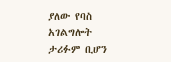ያለው የባስ አገልግሎት ታሪፉም ቢሆን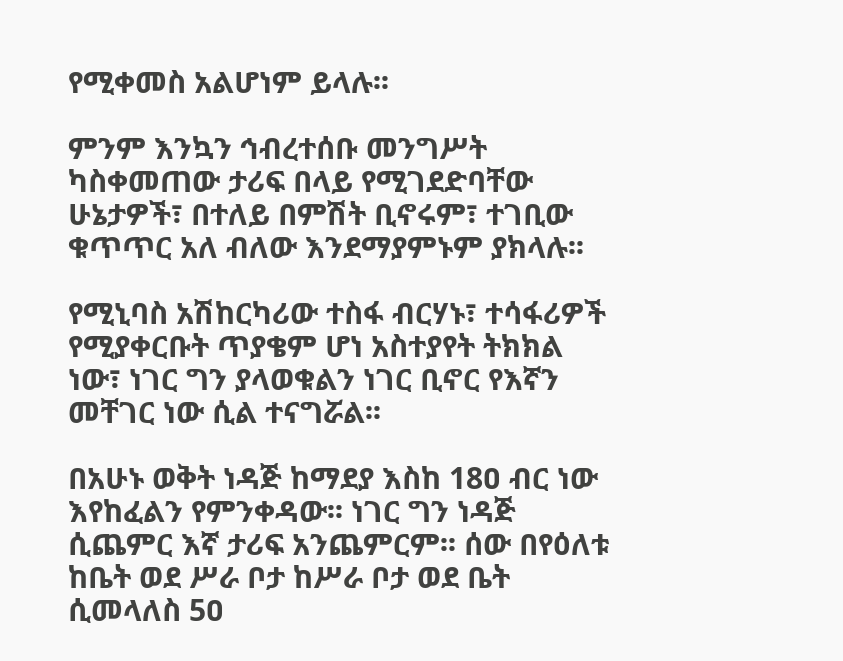የሚቀመስ አልሆነም ይላሉ፡፡

ምንም እንኳን ኅብረተሰቡ መንግሥት ካስቀመጠው ታሪፍ በላይ የሚገደድባቸው ሁኔታዎች፣ በተለይ በምሽት ቢኖሩም፣ ተገቢው ቁጥጥር አለ ብለው እንደማያምኑም ያክላሉ፡፡

የሚኒባስ አሽከርካሪው ተስፋ ብርሃኑ፣ ተሳፋሪዎች የሚያቀርቡት ጥያቄም ሆነ አስተያየት ትክክል ነው፣ ነገር ግን ያላወቁልን ነገር ቢኖር የእኛን መቸገር ነው ሲል ተናግሯል፡፡

በአሁኑ ወቅት ነዳጅ ከማደያ እስከ 18ዐ ብር ነው እየከፈልን የምንቀዳው፡፡ ነገር ግን ነዳጅ ሲጨምር እኛ ታሪፍ አንጨምርም፡፡ ሰው በየዕለቱ ከቤት ወደ ሥራ ቦታ ከሥራ ቦታ ወደ ቤት ሲመላለስ 5ዐ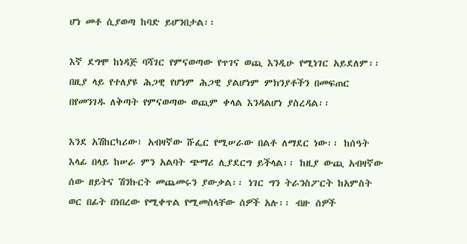ሆነ መቶ ሲያወጣ ከባድ ይሆንበታል፡፡

እኛ ደግሞ ከነዳጅ ባሻገር የምናወጣው የጥገና ወጪ እንዲሁ የሚነገር አይደለም፡፡ በዚያ ላይ የተለያዩ ሕጋዊ የሆነም ሕጋዊ ያልሆነም ምክንያቶችን በመፍጠር በየመንገዱ ለቅጣት የምናወጣው ወጪም ቀላል እንዳልሆነ ያስረዳል፡፡

እንደ አሽከርካሪው፣ አብዛኛው ሹፌር የሚሠራው በልቶ ለማደር ነው፡፡ ከሰዓት እላፊ በላይ ከሠራ ምን አልባት ጭማሪ ሊያደርግ ይችላል፡፡ ከዚያ ውጪ አብዛኛው ሰው ዘይትና ሽንኩርት መጨመሩን ያውቃል፡፡ ነገር ግን ትራንስፖርት ከአምስት ወር በፊት በነበረው የሚቀጥል የሚመስላቸው ሰዎች አሉ፡፡ ብዙ ሰዎች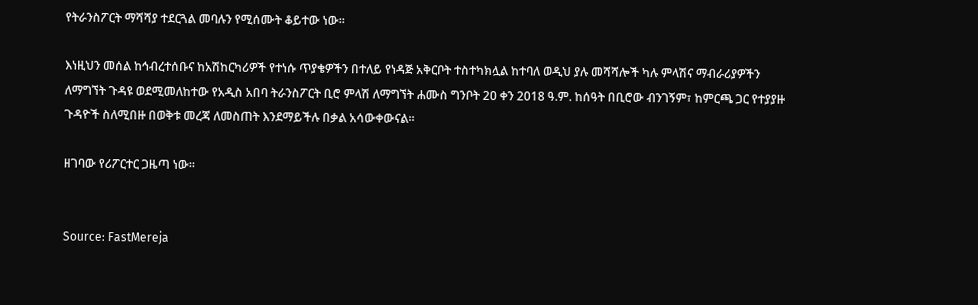የትራንስፖርት ማሻሻያ ተደርጓል መባሉን የሚሰሙት ቆይተው ነው፡፡

እነዚህን መሰል ከኅብረተሰቡና ከአሽከርካሪዎች የተነሱ ጥያቄዎችን በተለይ የነዳጅ አቅርቦት ተስተካክሏል ከተባለ ወዲህ ያሉ መሻሻሎች ካሉ ምላሽና ማብራሪያዎችን ለማግኘት ጉዳዩ ወደሚመለከተው የአዲስ አበባ ትራንስፖርት ቢሮ ምላሽ ለማግኘት ሐሙስ ግንቦት 2ዐ ቀን 2018 ዓ.ም. ከሰዓት በቢሮው ብንገኝም፣ ከምርጫ ጋር የተያያዙ ጉዳዮች ስለሚበዙ በወቅቱ መረጃ ለመስጠት እንደማይችሉ በቃል አሳውቀውናል፡፡

ዘገባው የሪፖርተር ጋዜጣ ነው።


Source: FastMereja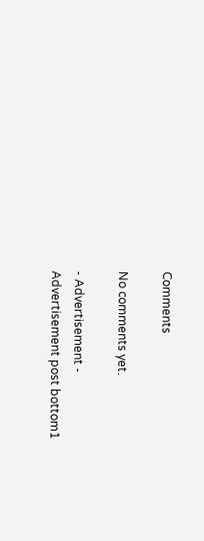Comments

No comments yet.

- Advertisement -
Advertisement post bottom1